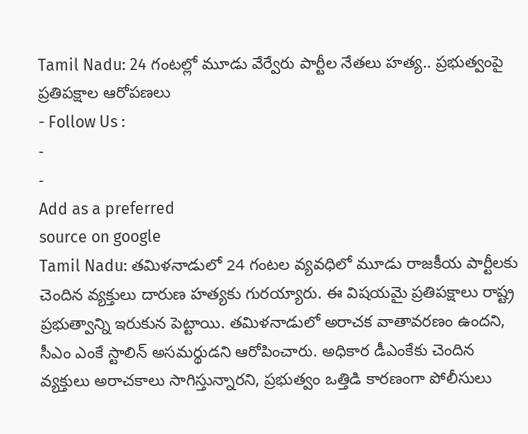Tamil Nadu: 24 గంటల్లో మూడు వేర్వేరు పార్టీల నేతలు హత్య.. ప్రభుత్వంపై ప్రతిపక్షాల ఆరోపణలు
- Follow Us :
-
-
Add as a preferred
source on google
Tamil Nadu: తమిళనాడులో 24 గంటల వ్యవధిలో మూడు రాజకీయ పార్టీలకు చెందిన వ్యక్తులు దారుణ హత్యకు గురయ్యారు. ఈ విషయమై ప్రతిపక్షాలు రాష్ట్ర ప్రభుత్వాన్ని ఇరుకున పెట్టాయి. తమిళనాడులో అరాచక వాతావరణం ఉందని, సీఎం ఎంకే స్టాలిన్ అసమర్థుడని ఆరోపించారు. అధికార డీఎంకేకు చెందిన వ్యక్తులు అరాచకాలు సాగిస్తున్నారని, ప్రభుత్వం ఒత్తిడి కారణంగా పోలీసులు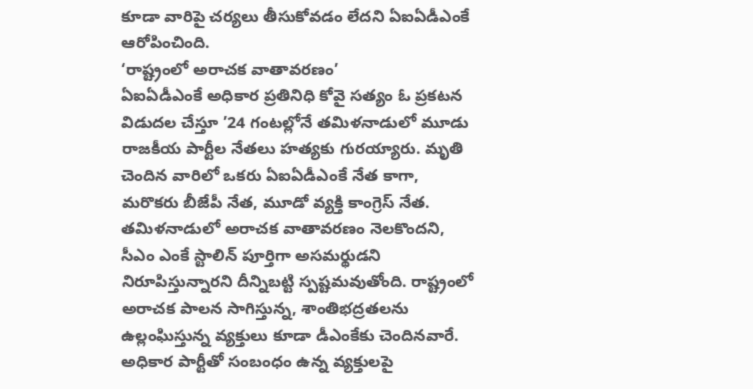కూడా వారిపై చర్యలు తీసుకోవడం లేదని ఏఐఏడీఎంకే ఆరోపించింది.
‘రాష్ట్రంలో అరాచక వాతావరణం’
ఏఐఏడీఎంకే అధికార ప్రతినిధి కోవై సత్యం ఓ ప్రకటన విడుదల చేస్తూ ’24 గంటల్లోనే తమిళనాడులో మూడు రాజకీయ పార్టీల నేతలు హత్యకు గురయ్యారు. మృతి చెందిన వారిలో ఒకరు ఏఐఏడీఎంకే నేత కాగా, మరొకరు బీజేపీ నేత, మూడో వ్యక్తి కాంగ్రెస్ నేత. తమిళనాడులో అరాచక వాతావరణం నెలకొందని, సీఎం ఎంకే స్టాలిన్ పూర్తిగా అసమర్థుడని నిరూపిస్తున్నారని దీన్నిబట్టి స్పష్టమవుతోంది. రాష్ట్రంలో అరాచక పాలన సాగిస్తున్న, శాంతిభద్రతలను ఉల్లంఘిస్తున్న వ్యక్తులు కూడా డీఎంకేకు చెందినవారే. అధికార పార్టీతో సంబంధం ఉన్న వ్యక్తులపై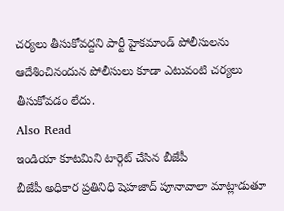చర్యలు తీసుకోవద్దని పార్టీ హైకమాండ్ పోలీసులను ఆదేశించినందున పోలీసులు కూడా ఎటువంటి చర్యలు తీసుకోవడం లేదు.
Also Read
ఇండియా కూటమిని టార్గెట్ చేసిన బీజేపీ
బీజేపీ అధికార ప్రతినిధి షెహజాద్ పూనావాలా మాట్లాడుతూ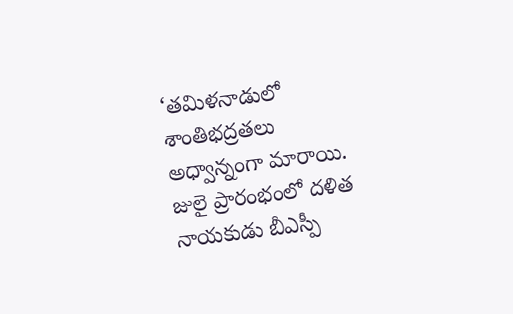‘తమిళనాడులో శాంతిభద్రతలు అధ్వాన్నంగా మారాయి. జులై ప్రారంభంలో దళిత నాయకుడు బీఎస్పీ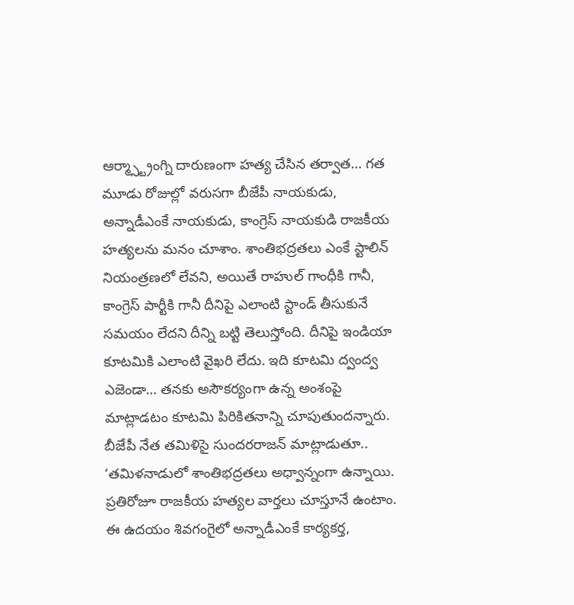ఆర్మ్స్ట్రాంగ్ని దారుణంగా హత్య చేసిన తర్వాత… గత మూడు రోజుల్లో వరుసగా బీజేపీ నాయకుడు, అన్నాడీఎంకే నాయకుడు, కాంగ్రెస్ నాయకుడి రాజకీయ హత్యలను మనం చూశాం. శాంతిభద్రతలు ఎంకే స్టాలిన్ నియంత్రణలో లేవని, అయితే రాహుల్ గాంధీకి గానీ, కాంగ్రెస్ పార్టీకి గానీ దీనిపై ఎలాంటి స్టాండ్ తీసుకునే సమయం లేదని దీన్ని బట్టి తెలుస్తోంది. దీనిపై ఇండియా కూటమికి ఎలాంటి వైఖరి లేదు. ఇది కూటమి ద్వంద్వ ఎజెండా… తనకు అసౌకర్యంగా ఉన్న అంశంపై మాట్లాడటం కూటమి పిరికితనాన్ని చూపుతుందన్నారు.
బీజేపీ నేత తమిళిసై సుందరరాజన్ మాట్లాడుతూ.. ‘తమిళనాడులో శాంతిభద్రతలు అధ్వాన్నంగా ఉన్నాయి. ప్రతిరోజూ రాజకీయ హత్యల వార్తలు చూస్తూనే ఉంటాం. ఈ ఉదయం శివగంగైలో అన్నాడీఎంకే కార్యకర్త,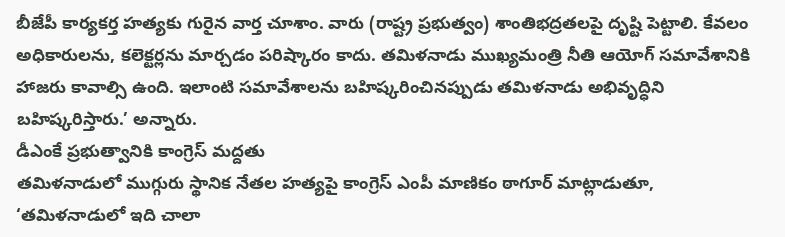బీజేపీ కార్యకర్త హత్యకు గురైన వార్త చూశాం. వారు (రాష్ట్ర ప్రభుత్వం) శాంతిభద్రతలపై దృష్టి పెట్టాలి. కేవలం అధికారులను, కలెక్టర్లను మార్చడం పరిష్కారం కాదు. తమిళనాడు ముఖ్యమంత్రి నీతి ఆయోగ్ సమావేశానికి హాజరు కావాల్సి ఉంది. ఇలాంటి సమావేశాలను బహిష్కరించినప్పుడు తమిళనాడు అభివృద్ధిని బహిష్కరిస్తారు.’ అన్నారు.
డీఎంకే ప్రభుత్వానికి కాంగ్రెస్ మద్దతు
తమిళనాడులో ముగ్గురు స్థానిక నేతల హత్యపై కాంగ్రెస్ ఎంపీ మాణికం ఠాగూర్ మాట్లాడుతూ, ‘తమిళనాడులో ఇది చాలా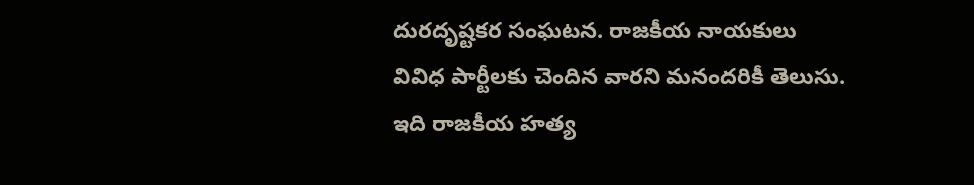దురదృష్టకర సంఘటన. రాజకీయ నాయకులు వివిధ పార్టీలకు చెందిన వారని మనందరికీ తెలుసు. ఇది రాజకీయ హత్య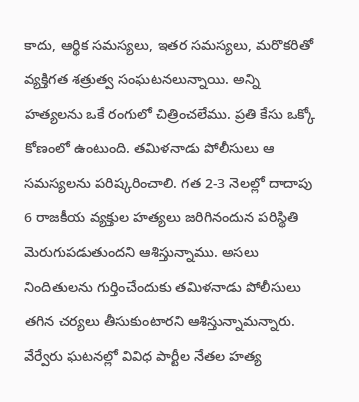కాదు, ఆర్థిక సమస్యలు, ఇతర సమస్యలు, మరొకరితో వ్యక్తిగత శత్రుత్వ సంఘటనలున్నాయి. అన్ని హత్యలను ఒకే రంగులో చిత్రించలేము. ప్రతి కేసు ఒక్కో కోణంలో ఉంటుంది. తమిళనాడు పోలీసులు ఆ సమస్యలను పరిష్కరించాలి. గత 2-3 నెలల్లో దాదాపు 6 రాజకీయ వ్యక్తుల హత్యలు జరిగినందున పరిస్థితి మెరుగుపడుతుందని ఆశిస్తున్నాము. అసలు నిందితులను గుర్తించేందుకు తమిళనాడు పోలీసులు తగిన చర్యలు తీసుకుంటారని ఆశిస్తున్నామన్నారు.
వేర్వేరు ఘటనల్లో వివిధ పార్టీల నేతల హత్య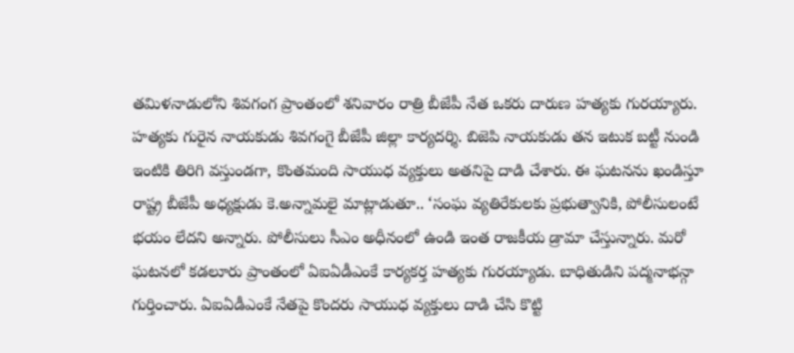తమిళనాడులోని శివగంగ ప్రాంతంలో శనివారం రాత్రి బీజేపీ నేత ఒకరు దారుణ హత్యకు గురయ్యారు. హత్యకు గురైన నాయకుడు శివగంగై బీజేపీ జిల్లా కార్యదర్శి. బిజెపి నాయకుడు తన ఇటుక బట్టీ నుండి ఇంటికి తిరిగి వస్తుండగా, కొంతమంది సాయుధ వ్యక్తులు అతనిపై దాడి చేశారు. ఈ ఘటనను ఖండిస్తూ రాష్ట్ర బీజేపీ అధ్యక్షుడు కె.అన్నామలై మాట్లాడుతూ.. ‘సంఘ వ్యతిరేకులకు ప్రభుత్వానికి, పోలీసులంటే భయం లేదని అన్నారు. పోలీసులు సీఎం అధీనంలో ఉండి ఇంత రాజకీయ డ్రామా చేస్తున్నారు. మరో ఘటనలో కడలూరు ప్రాంతంలో ఏఐఏడీఎంకే కార్యకర్త హత్యకు గురయ్యాడు. బాధితుడిని పద్మనాభన్గా గుర్తించారు. ఏఐఏడీఎంకే నేతపై కొందరు సాయుధ వ్యక్తులు దాడి చేసి కొట్టి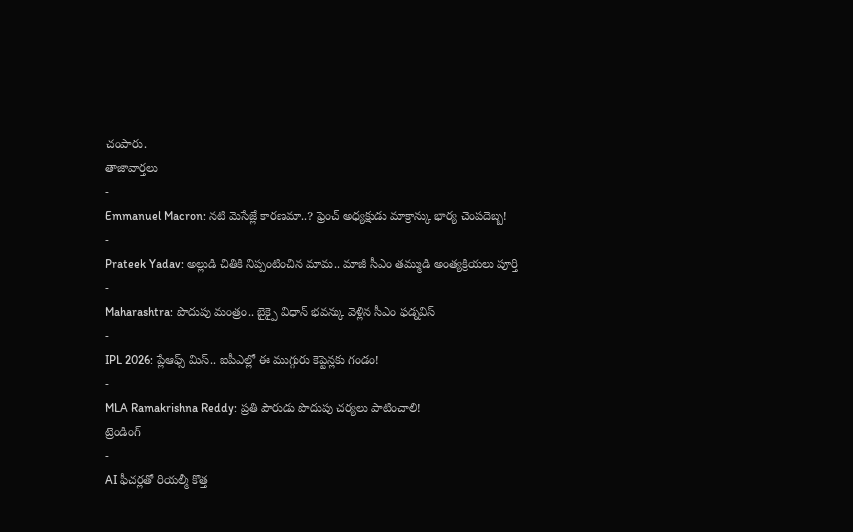చంపారు.
తాజావార్తలు
-
Emmanuel Macron: నటి మెసేజ్లే కారణమా..? ఫ్రెంచ్ అధ్యక్షుడు మాక్రాన్కు భార్య చెంపదెబ్బ!
-
Prateek Yadav: అల్లుడి చితికి నిప్పంటించిన మామ.. మాజీ సీఎం తమ్ముడి అంత్యక్రియలు పూర్తి
-
Maharashtra: పొదుపు మంత్రం.. బైక్పై విధాన్ భవన్కు వెళ్లిన సీఎం ఫడ్నవిస్
-
IPL 2026: ప్లేఆఫ్స్ మిస్.. ఐపీఎల్లో ఈ ముగ్గురు కెప్టెన్లకు గండం!
-
MLA Ramakrishna Reddy: ప్రతి పౌరుడు పొదుపు చర్యలు పాటించాలి!
ట్రెండింగ్
-
AI ఫీచర్లతో రియల్మీ కొత్త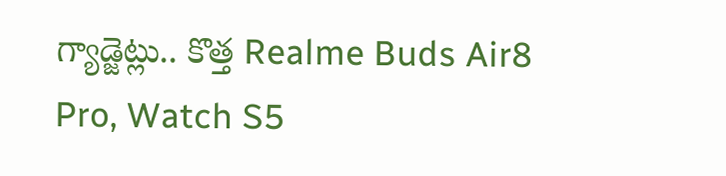గ్యాడ్జెట్లు.. కొత్త Realme Buds Air8 Pro, Watch S5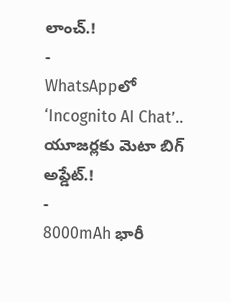లాంచ్.!
-
WhatsAppలో ‘Incognito AI Chat’.. యూజర్లకు మెటా బిగ్ అప్డేట్.!
-
8000mAh భారీ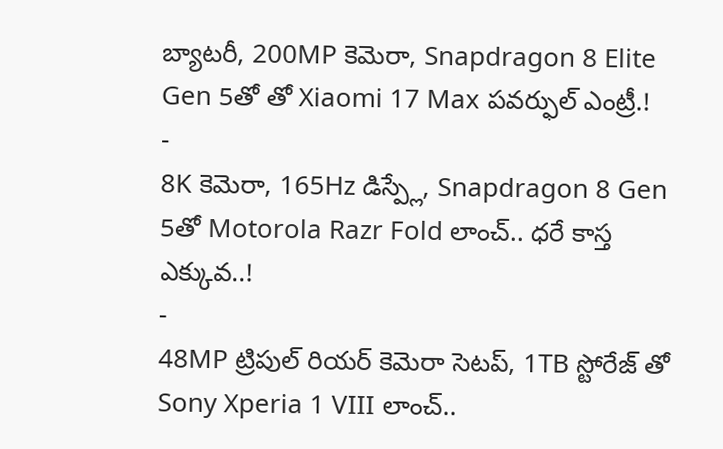బ్యాటరీ, 200MP కెమెరా, Snapdragon 8 Elite Gen 5తో తో Xiaomi 17 Max పవర్ఫుల్ ఎంట్రీ.!
-
8K కెమెరా, 165Hz డిస్ప్లే, Snapdragon 8 Gen 5తో Motorola Razr Fold లాంచ్.. ధరే కాస్త ఎక్కువ..!
-
48MP ట్రిపుల్ రియర్ కెమెరా సెటప్, 1TB స్టోరేజ్ తో Sony Xperia 1 VIII లాంచ్..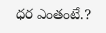ధర ఎంతంటే.?